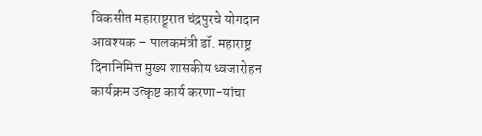विकसीत महाराष्ट्र्रात चंद्रपुरचे योगदान आवश्यक – पालकमंत्री डॉ. महाराष्ट्र दिनानिमित्त मुख्य शासकीय ध्वजारोहन कार्यक्रम उत्कृष्ट कार्य करणा-यांचा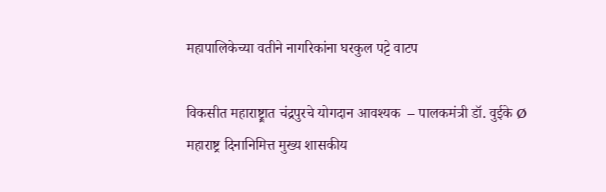महापालिकेच्या वतीने नागरिकांना घरकुल पट्टे वाटप

विकसीत महाराष्ट्र्रात चंद्रपुरचे योगदान आवश्यक  – पालकमंत्री डॉ. वुईके Ø महाराष्ट्र दिनानिमित्त मुख्य शासकीय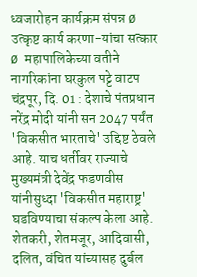ध्वजारोहन कार्यक्रम संपन्न Ø उत्कृष्ट कार्य करणा-यांचा सत्कार Ø महापालिकेच्या वतीने नागरिकांना घरकुल पट्टे वाटप चंद्रपूर, दि. 01 : देशाचे पंतप्रधान नरेंद्र मोदी यांनी सन 2047 पर्यंत 'विकसीत भारताचे' उद्दिष्ट ठेवले आहे. याच धर्तीवर राज्याचे मुख्यमंत्री देवेंद्र फडणवीस यांनीसुध्दा 'विकसीत महाराष्ट्र' घडविण्याचा संकल्प केला आहे. शेतकरी, शेतमजूर, आदिवासी, दलित, वंचित यांच्यासह दुर्बल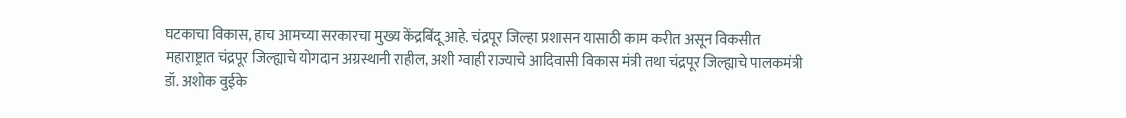घटकाचा विकास, हाच आमच्या सरकारचा मुख्य केंद्रबिंदू आहे. चंद्रपूर जिल्हा प्रशासन यासाठी काम करीत असून विकसीत महाराष्ट्रात चंद्रपूर जिल्ह्याचे योगदान अग्रस्थानी राहील, अशी ग्वाही राज्याचे आदिवासी विकास मंत्री तथा चंद्रपूर जिल्ह्याचे पालकमंत्री डॉ. अशोक वुईके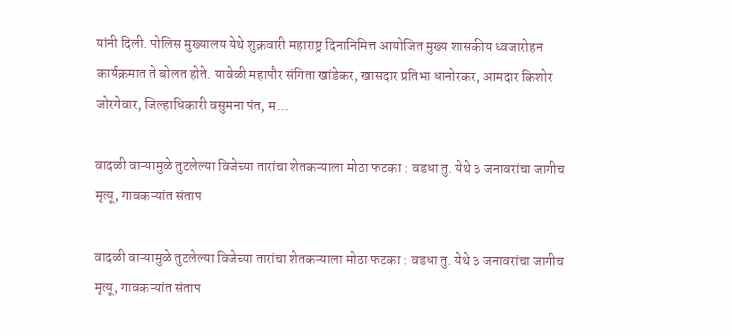यांनी दिली. पोलिस मुख्यालय येथे शुक्रवारी महाराष्ट्र दिनानिमित्त आयोजित मुख्य शासकीय ध्वजारोहन कार्यक्रमात ते बोलत होते. यावेळी महापौर संगिता खांडेकर, खासदार प्रतिभा धानोरकर, आमदार किशोर जोरगेवार, जिल्हाधिकारी वसुमना पंत, म...

वादळी वाऱ्यामुळे तुटलेल्या विजेच्या तारांचा शेतकऱ्याला मोठा फटका : वडधा तु. येथे ३ जनावरांचा जागीच मृत्यू, गावकऱ्यांत संताप

वादळी वाऱ्यामुळे तुटलेल्या विजेच्या तारांचा शेतकऱ्याला मोठा फटका : वडधा तु. येथे ३ जनावरांचा जागीच मृत्यू, गावकऱ्यांत संताप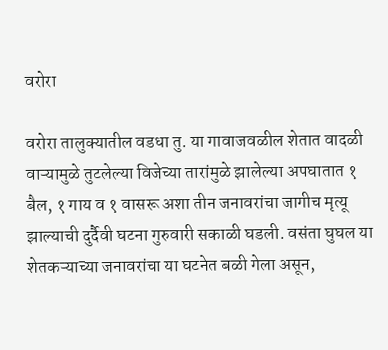वरोरा

वरोरा तालुक्यातील वडधा तु. या गावाजवळील शेतात वादळी वाऱ्यामुळे तुटलेल्या विजेच्या तारांमुळे झालेल्या अपघातात १ बैल, १ गाय व १ वासरू अशा तीन जनावरांचा जागीच मृत्यू झाल्याची दुर्दैवी घटना गुरुवारी सकाळी घडली. वसंता घुघल या शेतकऱ्याच्या जनावरांचा या घटनेत बळी गेला असून,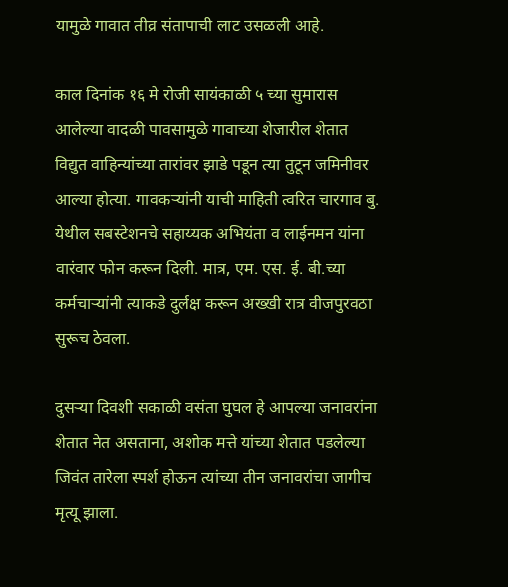यामुळे गावात तीव्र संतापाची लाट उसळली आहे.

काल दिनांक १६ मे रोजी सायंकाळी ५ च्या सुमारास आलेल्या वादळी पावसामुळे गावाच्या शेजारील शेतात विद्युत वाहिन्यांच्या तारांवर झाडे पडून त्या तुटून जमिनीवर आल्या होत्या. गावकऱ्यांनी याची माहिती त्वरित चारगाव बु. येथील सबस्टेशनचे सहाय्यक अभियंता व लाईनमन यांना वारंवार फोन करून दिली. मात्र, एम. एस. ई. बी.च्या कर्मचाऱ्यांनी त्याकडे दुर्लक्ष करून अख्खी रात्र वीजपुरवठा सुरूच ठेवला.

दुसऱ्या दिवशी सकाळी वसंता घुघल हे आपल्या जनावरांना शेतात नेत असताना, अशोक मत्ते यांच्या शेतात पडलेल्या जिवंत तारेला स्पर्श होऊन त्यांच्या तीन जनावरांचा जागीच मृत्यू झाला.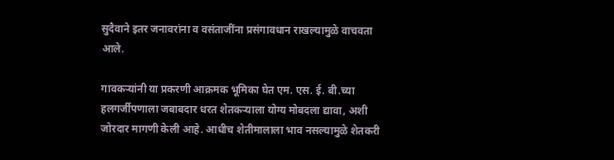सुदैवाने इतर जनावरांना व वसंताजींना प्रसंगावधान राखल्यामुळे वाचवता आले.

गावकऱ्यांनी या प्रकरणी आक्रमक भूमिका घेत एम. एस. ई. बी.च्या हलगर्जीपणाला जबाबदार धरत शेतकऱ्याला योग्य मोबदला द्यावा, अशी जोरदार मागणी केली आहे. आधीच शेतीमालाला भाव नसल्यामुळे शेतकरी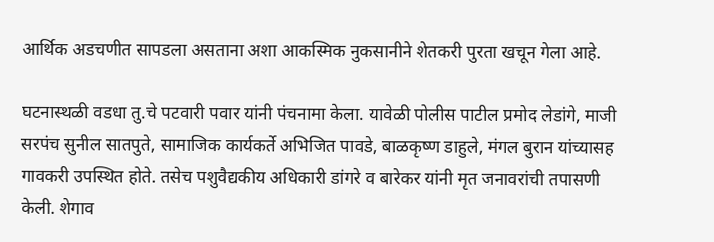आर्थिक अडचणीत सापडला असताना अशा आकस्मिक नुकसानीने शेतकरी पुरता खचून गेला आहे.

घटनास्थळी वडधा तु.चे पटवारी पवार यांनी पंचनामा केला. यावेळी पोलीस पाटील प्रमोद लेडांगे, माजी सरपंच सुनील सातपुते, सामाजिक कार्यकर्ते अभिजित पावडे, बाळकृष्ण डाहुले, मंगल बुरान यांच्यासह गावकरी उपस्थित होते. तसेच पशुवैद्यकीय अधिकारी डांगरे व बारेकर यांनी मृत जनावरांची तपासणी केली. शेगाव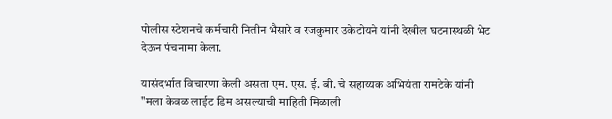पोलीस स्टेशनचे कर्मचारी नितीन भैसारे व रजकुमार उकेटोयने यांनी देखील घटनास्थळी भेट देऊन पंचनामा केला.

यासंदर्भात विचारणा केली असता एम. एस. ई. बी. चे सहाय्यक अभियंता रामटेके यांनी "मला केवळ लाईट डिम असल्याची माहिती मिळाली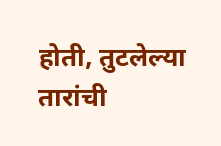होती, तुटलेल्या तारांची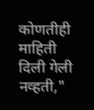कोणतीही माहिती दिली गेली नव्हती,"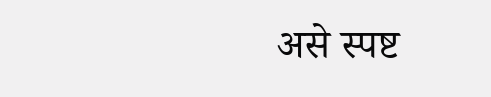असे स्पष्ट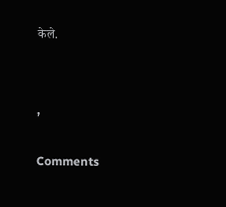केले.


,

Comments